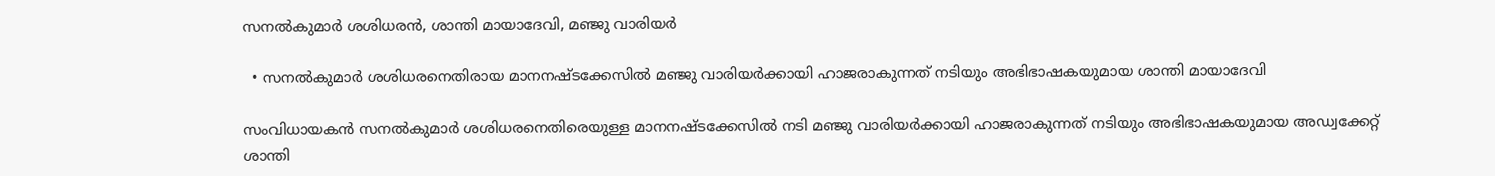സനല്‍കുമാര്‍ ശശിധരന്‍, ശാന്തി മായാദേവി, മഞ്ജു വാരിയര്‍

  • സനൽകുമാർ ശശിധരനെതിരായ മാനനഷ്ടക്കേസിൽ മഞ്ജു വാരിയര്‍ക്കായി ഹാജരാകുന്നത് നടിയും അഭിഭാഷകയുമായ ശാന്തി മായാദേവി

സംവിധായകൻ സനൽകുമാർ ശശിധരനെതിരെയുള്ള മാനനഷ്ടക്കേസില്‍ നടി മഞ്ജു വാരിയര്‍ക്കായി ഹാജരാകുന്നത് നടിയും അഭിഭാഷകയുമായ അഡ്വക്കേറ്റ് ശാന്തി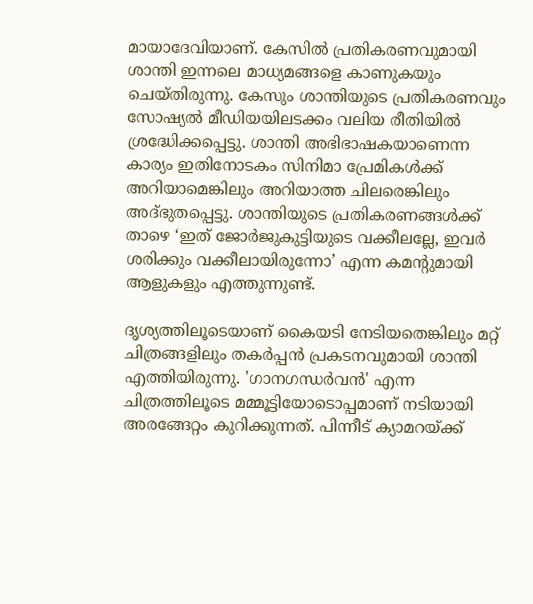മായാദേവിയാണ്. കേസില്‍ പ്രതികരണവുമായി ശാന്തി ഇന്നലെ മാധ്യമങ്ങളെ കാണുകയും ചെയ്തിരുന്നു. കേസും ശാന്തിയുടെ പ്രതികരണവും സോഷ്യല്‍ മീഡിയയിലടക്കം വലിയ രീതിയില്‍ ശ്രദ്ധേിക്കപ്പെട്ടു. ശാന്തി അഭിഭാഷകയാണെന്ന കാര്യം ഇതിനോടകം സിനിമാ പ്രേമികള്‍ക്ക് അറിയാമെങ്കിലും അറിയാത്ത ചിലരെങ്കിലും അദ്ഭുതപ്പെട്ടു. ശാന്തിയുടെ പ്രതികരണങ്ങള്‍ക്ക് താഴെ ‘ഇത് ജോര്‍ജുകുട്ടിയുടെ വക്കീലല്ലേ, ഇവര്‍ ശരിക്കും വക്കീലായിരുന്നോ’ എന്ന കമന്‍റുമായി ആളുകളും എത്തുന്നുണ്ട്.

ദൃശ്യത്തിലൂടെയാണ് കൈയടി നേടിയതെങ്കിലും മറ്റ് ചിത്രങ്ങളിലും തകർപ്പൻ പ്രകടനവുമായി ശാന്തി എത്തിയിരുന്നു. 'ഗാനഗന്ധർവൻ' എന്ന ചിത്രത്തിലൂടെ മമ്മൂട്ടിയോടൊപ്പമാണ് നടിയായി അരങ്ങേറ്റം കുറിക്കുന്നത്. പിന്നീട് ക്യാമറയ്ക്ക്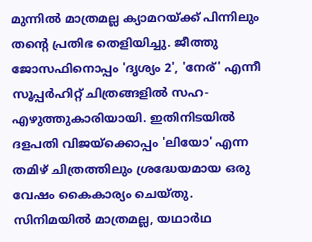മുന്നിൽ മാത്രമല്ല ക്യാമറയ്ക്ക് പിന്നിലും തന്റെ പ്രതിഭ തെളിയിച്ചു. ജീത്തു ജോസഫിനൊപ്പം 'ദൃശ്യം 2', 'നേര്' എന്നീ സൂപ്പർഹിറ്റ് ചിത്രങ്ങളിൽ സഹ-എഴുത്തുകാരിയായി. ഇതിനിടയിൽ ദളപതി വിജയ്ക്കൊപ്പം 'ലിയോ' എന്ന തമിഴ് ചിത്രത്തിലും ശ്രദ്ധേയമായ ഒരു വേഷം കൈകാര്യം ചെയ്തു. സിനിമയിൽ മാത്രമല്ല, യഥാർഥ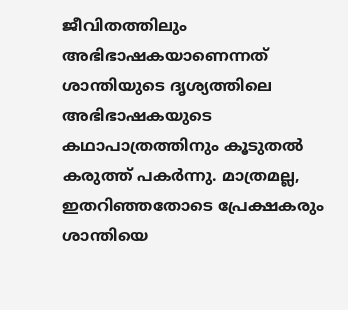ജീവിതത്തിലും അഭിഭാഷകയാണെന്നത് ശാന്തിയുടെ ദൃശ്യത്തിലെ അഭിഭാഷകയുടെ കഥാപാത്രത്തിനും കൂടുതൽ കരുത്ത് പകര്‍ന്നു. മാത്രമല്ല, ഇതറിഞ്ഞതോടെ പ്രേക്ഷകരും ശാന്തിയെ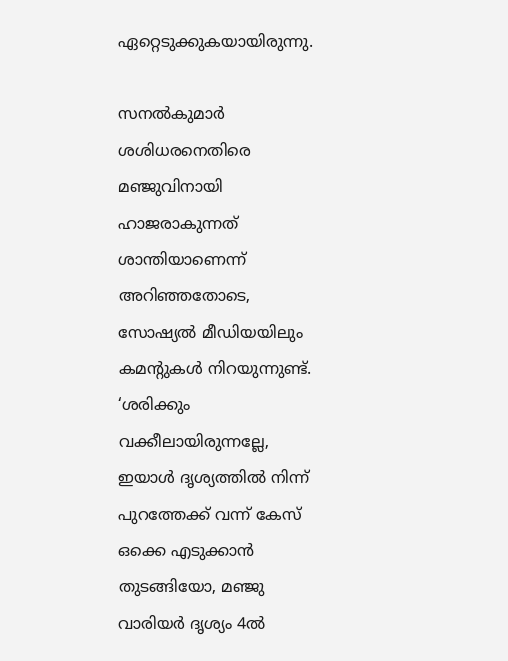ഏറ്റെടുക്കുകയായിരുന്നു.

സനൽകുമാർ ശശിധരനെതിരെ മഞ്ജുവിനായി ഹാജരാകുന്നത് ശാന്തിയാണെന്ന് അറിഞ്ഞതോടെ, സോഷ്യല്‍ മീഡിയയിലും കമന്‍റുകള്‍ നിറയുന്നുണ്ട്. ‘ശരിക്കും വക്കീലായിരുന്നല്ലേ, ഇയാൾ ദൃശ്യത്തില്‍ നിന്ന് പുറത്തേക്ക്‌ വന്ന് കേസ്‌ ഒക്കെ എടുക്കാൻ തുടങ്ങിയോ, മഞ്ജു വാരിയര്‍ ദൃശ്യം 4ൽ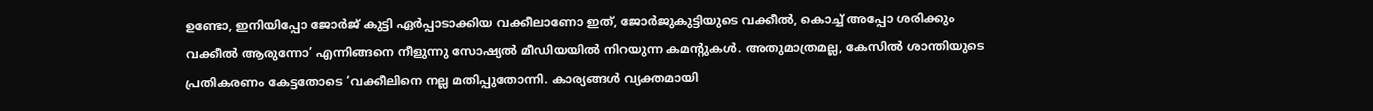ഉണ്ടോ, ഇനിയിപ്പോ ജോർജ് കുട്ടി ഏർപ്പാടാക്കിയ വക്കീലാണോ ഇത്, ജോർജുകുട്ടിയുടെ വക്കീൽ, കൊച്ച് അപ്പോ ശരിക്കും വക്കീൽ ആരുന്നോ’ എന്നിങ്ങനെ നീളുന്നു സോഷ്യല്‍ മീഡിയയില്‍ നിറയുന്ന കമന്‍റുകള്‍. അതുമാത്രമല്ല, കേസില്‍ ശാന്തിയുടെ പ്രതികരണം കേട്ടതോടെ ‘വക്കീലിനെ നല്ല മതിപ്പുതോന്നി. കാര്യങ്ങൾ വ്യക്തമായി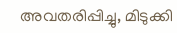അവതരിപ്പിച്ചു, മിടുക്കി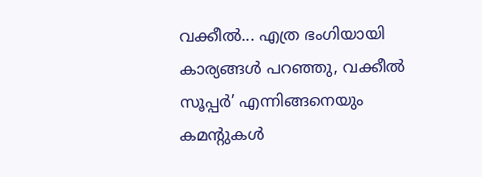വക്കീൽ... എത്ര ഭംഗിയായി കാര്യങ്ങൾ പറഞ്ഞു, വക്കീല്‍ സൂപ്പര്‍’ എന്നിങ്ങനെയും കമന്‍റുകള്‍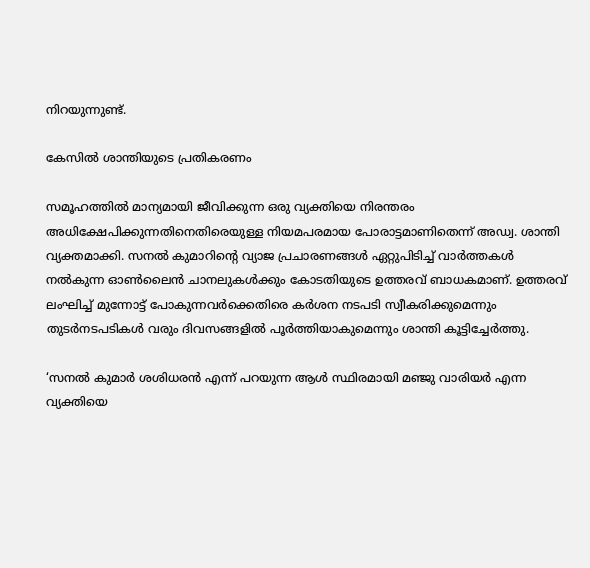നിറയുന്നുണ്ട്.

കേസില്‍ ശാന്തിയുടെ പ്രതികരണം

സമൂഹത്തിൽ മാന്യമായി ജീവിക്കുന്ന ഒരു വ്യക്തിയെ നിരന്തരം അധിക്ഷേപിക്കുന്നതിനെതിരെയുള്ള നിയമപരമായ പോരാട്ടമാണിതെന്ന് അഡ്വ. ശാന്തി വ്യക്തമാക്കി. സനൽ കുമാറിന്റെ വ്യാജ പ്രചാരണങ്ങൾ ഏറ്റുപിടിച്ച് വാർത്തകൾ നൽകുന്ന ഓൺലൈൻ ചാനലുകൾക്കും കോടതിയുടെ ഉത്തരവ് ബാധകമാണ്. ഉത്തരവ് ലംഘിച്ച് മുന്നോട്ട് പോകുന്നവർക്കെതിരെ കർശന നടപടി സ്വീകരിക്കുമെന്നും തുടർനടപടികൾ വരും ദിവസങ്ങളിൽ പൂർത്തിയാകുമെന്നും ശാന്തി കൂട്ടിച്ചേർത്തു.

‘സനൽ കുമാർ ശശിധരൻ എന്ന് പറയുന്ന ആള്‍ സ്ഥിരമായി മഞ്ജു വാരിയര്‍ എന്ന വ്യക്തിയെ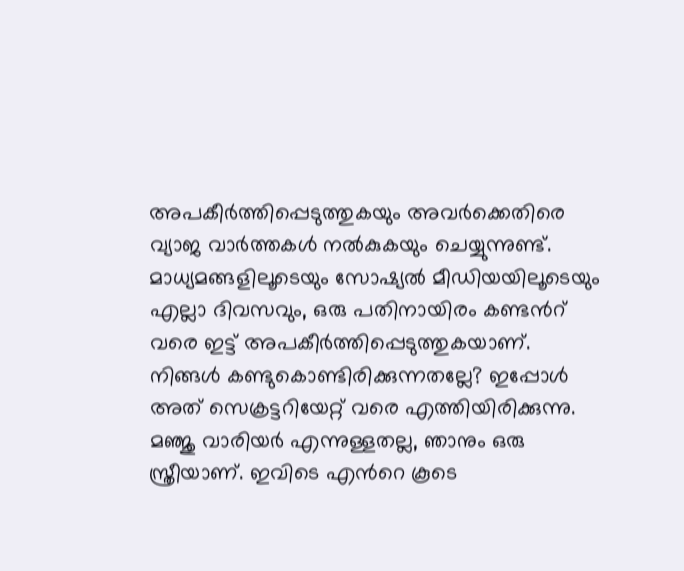അപകീർത്തിപ്പെടുത്തുകയും അവർക്കെതിരെ വ്യാജ വാർത്തകൾ നൽകുകയും ചെയ്യുന്നുണ്ട്. മാധ്യമങ്ങളിലൂടെയും സോഷ്യൽ മീഡിയയിലൂടെയും എല്ലാ ദിവസവും, ഒരു പതിനായിരം കണ്ടന്‍റ് വരെ ഇട്ട് അപകീർത്തിപ്പെടുത്തുകയാണ്. നിങ്ങൾ കണ്ടുകൊണ്ടിരിക്കുന്നതല്ലേ? ഇപ്പോള്‍ അത് സെക്രട്ടറിയേറ്റ് വരെ എത്തിയിരിക്കുന്നു. മഞ്ജു വാരിയര്‍ എന്നുള്ളതല്ല, ഞാനും ഒരു സ്ത്രീയാണ്. ഇവിടെ എന്‍റെ കൂടെ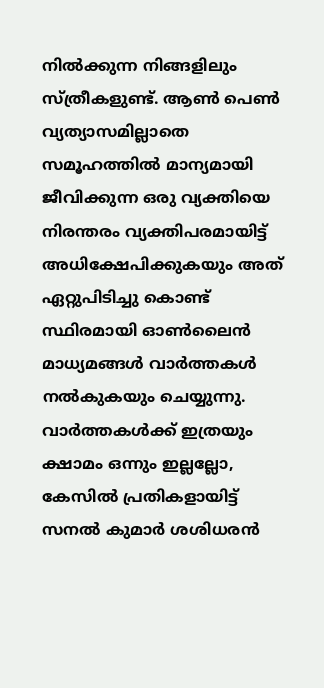നിൽക്കുന്ന നിങ്ങളിലും സ്ത്രീകളുണ്ട്. ആൺ പെൺ വ്യത്യാസമില്ലാതെ സമൂഹത്തിൽ മാന്യമായി ജീവിക്കുന്ന ഒരു വ്യക്തിയെ നിരന്തരം വ്യക്തിപരമായിട്ട് അധിക്ഷേപിക്കുകയും അത് ഏറ്റുപിടിച്ചു കൊണ്ട് സ്ഥിരമായി ഓണ്‍ലൈന്‍ മാധ്യമങ്ങള്‍ വാര്‍ത്തകള്‍ നല്‍കുകയും ചെയ്യുന്നു. വാർത്തകൾക്ക് ഇത്രയും ക്ഷാമം ഒന്നും ഇല്ലല്ലോ, കേസില്‍ പ്രതികളായിട്ട് സനൽ കുമാർ ശശിധരൻ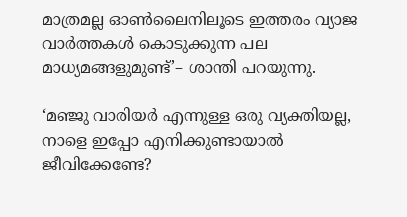മാത്രമല്ല ഓൺലൈനിലൂടെ ഇത്തരം വ്യാജ വാർത്തകൾ കൊടുക്കുന്ന പല മാധ്യമങ്ങളുമുണ്ട്’– ശാന്തി പറയുന്നു.

‘മഞ്ജു വാരിയര്‍ എന്നുള്ള ഒരു വ്യക്തിയല്ല, നാളെ ഇപ്പോ എനിക്കുണ്ടായാൽ ജീവിക്കേണ്ടേ?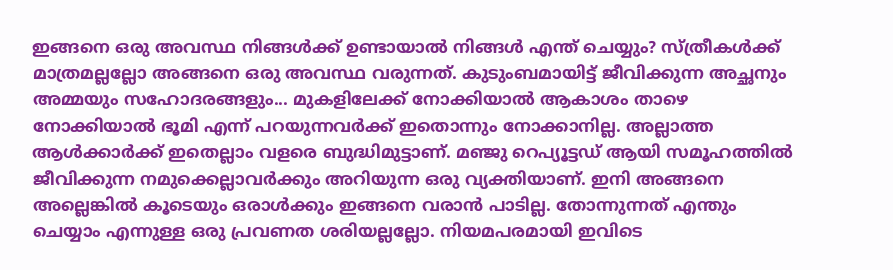ഇങ്ങനെ ഒരു അവസ്ഥ നിങ്ങൾക്ക് ഉണ്ടായാല്‍ നിങ്ങൾ എന്ത് ചെയ്യും? സ്ത്രീകൾക്ക് മാത്രമല്ലല്ലോ അങ്ങനെ ഒരു അവസ്ഥ വരുന്നത്. കുടുംബമായിട്ട് ജീവിക്കുന്ന അച്ഛനും അമ്മയും സഹോദരങ്ങളും... മുകളിലേക്ക് നോക്കിയാൽ ആകാശം താഴെ നോക്കിയാൽ ഭൂമി എന്ന് പറയുന്നവർക്ക് ഇതൊന്നും നോക്കാനില്ല. അല്ലാത്ത ആൾക്കാർക്ക് ഇതെല്ലാം വളരെ ബുദ്ധിമുട്ടാണ്. മഞ്ജു റെപ്യൂട്ടഡ് ആയി സമൂഹത്തിൽ ജീവിക്കുന്ന നമുക്കെല്ലാവർക്കും അറിയുന്ന ഒരു വ്യക്തിയാണ്. ഇനി അങ്ങനെ അല്ലെങ്കിൽ കൂടെയും ഒരാൾക്കും ഇങ്ങനെ വരാൻ പാടില്ല. തോന്നുന്നത് എന്തും ചെയ്യാം എന്നുള്ള ഒരു പ്രവണത ശരിയല്ലല്ലോ. നിയമപരമായി ഇവിടെ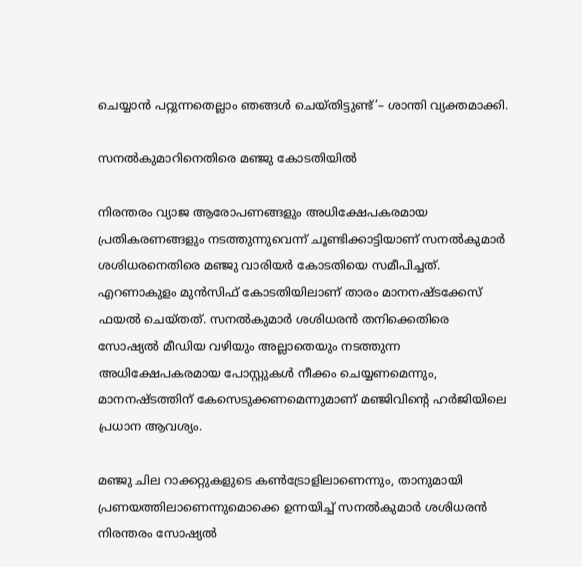ചെയ്യാൻ പറ്റുന്നതെല്ലാം ഞങ്ങൾ ചെയ്തിട്ടുണ്ട്’– ശാന്തി വ്യക്തമാക്കി.

സനൽകുമാറിനെതിരെ മഞ്ജു കോടതിയിൽ

നിരന്തരം വ്യാജ ആരോപണങ്ങളും അധിക്ഷേപകരമായ പ്രതികരണങ്ങളും നടത്തുന്നുവെന്ന് ചൂണ്ടിക്കാട്ടിയാണ് സനൽകുമാർ ശശിധരനെതിരെ മഞ്ജു വാരിയര്‍ കോടതിയെ സമീപിച്ചത്. എറണാകുളം മുൻസിഫ് കോടതിയിലാണ് താരം മാനനഷ്ടക്കേസ് ഫയൽ ചെയ്തത്. സനൽകുമാർ ശശിധരൻ തനിക്കെതിരെ സോഷ്യൽ മീഡിയ വഴിയും അല്ലാതെയും നടത്തുന്ന അധിക്ഷേപകരമായ പോസ്റ്റുകൾ നീക്കം ചെയ്യണമെന്നും, മാനനഷ്ടത്തിന് കേസെടുക്കണമെന്നുമാണ് മഞ്ജിവിന്‍റെ ഹർജിയിലെ പ്രധാന ആവശ്യം.

മഞ്ജു ചില റാക്കറ്റുകളുടെ കൺട്രോളിലാണെന്നും, താനുമായി പ്രണയത്തിലാണെന്നുമൊക്കെ ഉന്നയിച്ച് സനൽകുമാർ ശശിധരൻ നിരന്തരം സോഷ്യൽ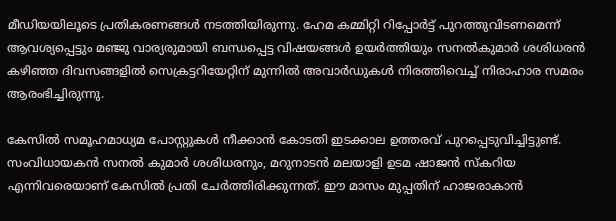മീഡിയയിലൂടെ പ്രതികരണങ്ങൾ നടത്തിയിരുന്നു. ഹേമ കമ്മിറ്റി റിപ്പോർട്ട് പുറത്തുവിടണമെന്ന് ആവശ്യപ്പെട്ടും മഞ്ജു വാര്യരുമായി ബന്ധപ്പെട്ട വിഷയങ്ങൾ ഉയർത്തിയും സനൽകുമാർ ശശിധരൻ കഴിഞ്ഞ ദിവസങ്ങളിൽ സെക്രട്ടറിയേറ്റിന് മുന്നിൽ അവാർഡുകൾ നിരത്തിവെച്ച് നിരാഹാര സമരം ആരംഭിച്ചിരുന്നു.

കേസില്‍ സമൂഹമാധ്യമ പോസ്റ്റുകൾ നീക്കാൻ കോടതി ഇടക്കാല ഉത്തരവ് പുറപ്പെടുവിച്ചിട്ടുണ്ട്. സംവിധായകൻ സനൽ കുമാർ ശശിധരനും, മറുനാടൻ മലയാളി ഉടമ ഷാജൻ സ്കറിയ എന്നിവരെയാണ് കേസില്‍ പ്രതി ചേര്‍ത്തിരിക്കുന്നത്. ഈ മാസം മുപ്പതിന് ഹാജരാകാൻ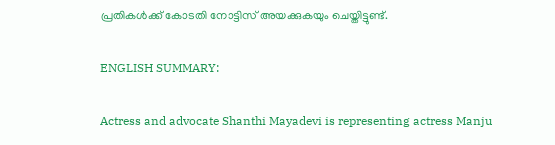പ്രതികൾക്ക് കോടതി നോട്ടിസ് അയക്കുകയും ചെയ്തിട്ടുണ്ട്.

ENGLISH SUMMARY:

Actress and advocate Shanthi Mayadevi is representing actress Manju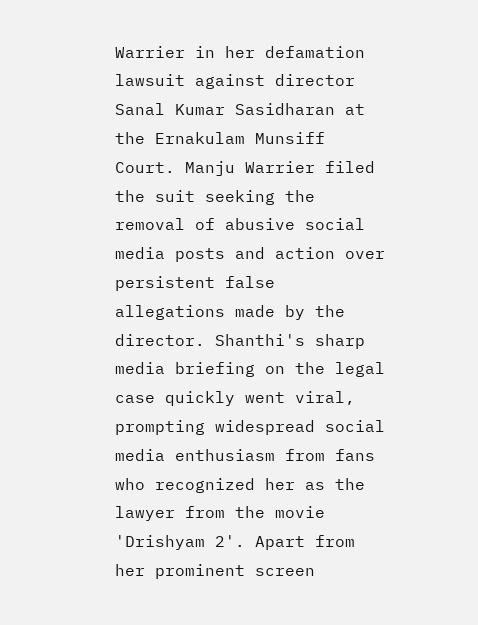Warrier in her defamation lawsuit against director Sanal Kumar Sasidharan at the Ernakulam Munsiff Court. Manju Warrier filed the suit seeking the removal of abusive social media posts and action over persistent false allegations made by the director. Shanthi's sharp media briefing on the legal case quickly went viral, prompting widespread social media enthusiasm from fans who recognized her as the lawyer from the movie 'Drishyam 2'. Apart from her prominent screen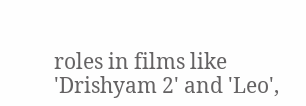roles in films like 'Drishyam 2' and 'Leo',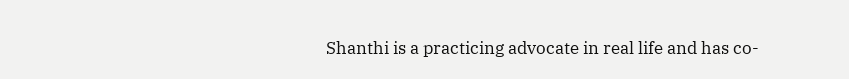Shanthi is a practicing advocate in real life and has co-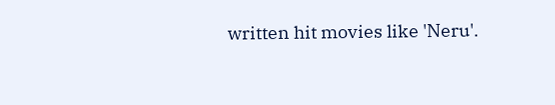written hit movies like 'Neru'.